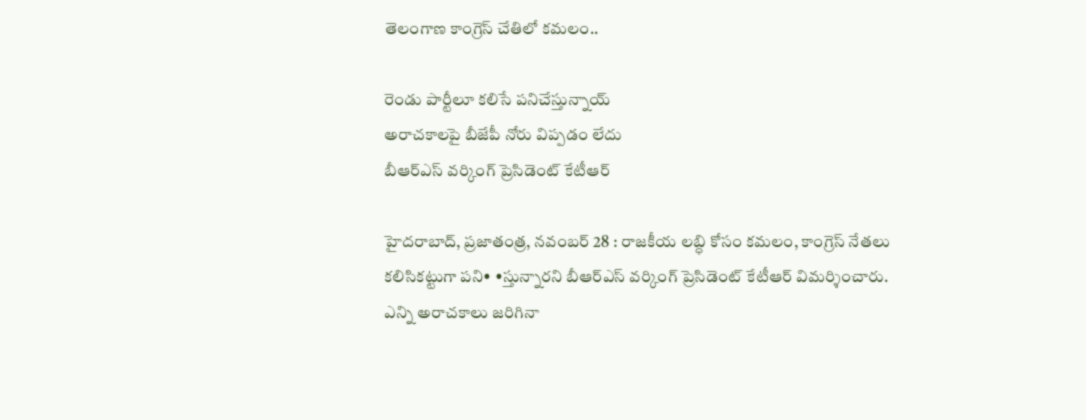తెలంగాణ కాంగ్రెస్‌ ‌చేతిలో కమలం..

రెండు పార్టీలూ కలిసే పనిచేస్తున్నాయ్‌
అరాచకాలపై బీజేపీ నోరు విప్పడం లేదు
బీఆర్‌ఎస్‌ ‌వర్కింగ్‌ ‌ప్రెసిడెంట్‌ ‌కేటీఆర్‌

హైదరాబాద్‌, ప్రజాతంత్ర, నవంబర్‌ 28 : రాజకీయ లబ్ధి కోసం కమలం, కాంగ్రెస్‌ ‌నేతలు కలిసికట్టుగా పని• •స్తున్నారని బీఆర్‌ఎస్‌ ‌వర్కింగ్‌ ‌ప్రెసిడెంట్‌ ‌కేటీఆర్‌ ‌విమర్శించారు. ఎన్ని అరాచకాలు జరిగినా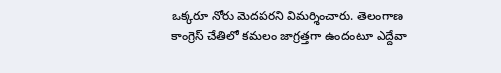ఒక్కరూ నోరు మెదపరని విమర్శించారు. తెలంగాణ కాంగ్రెస్‌ ‌చేతిలో కమలం జాగ్రత్తగా ఉందంటూ ఎద్దేవా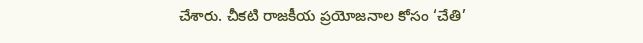చేశారు. చీకటి రాజకీయ ప్రయోజనాల కోసం ‘చేతి’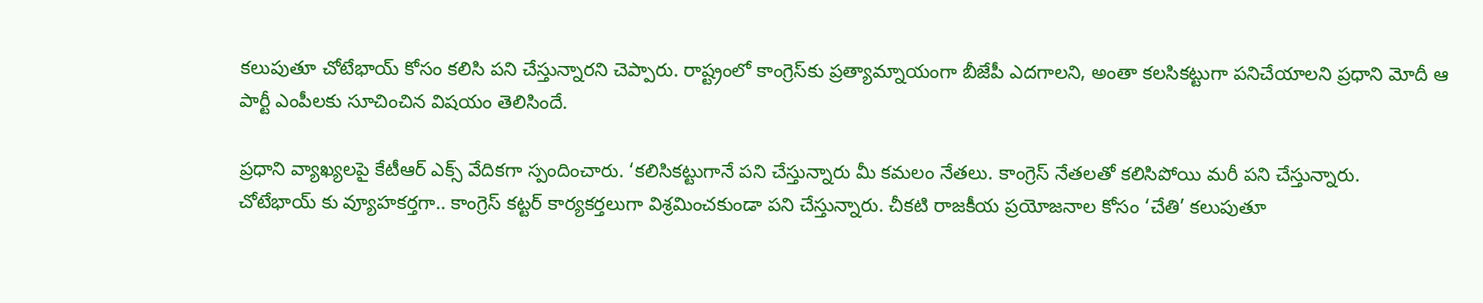కలుపుతూ చోటేభాయ్‌ ‌కోసం కలిసి పని చేస్తున్నారని చెప్పారు. రాష్ట్రంలో కాంగ్రెస్‌కు ప్రత్యామ్నాయంగా బీజేపీ ఎదగాలని, అంతా కలసికట్టుగా పనిచేయాలని ప్రధాని మోదీ ఆ పార్టీ ఎంపీలకు సూచించిన విషయం తెలిసిందే.

ప్రధాని వ్యాఖ్యలపై కేటీఆర్‌ ఎక్స్ ‌వేదికగా స్పందించారు. ‘కలిసికట్టుగానే పని చేస్తున్నారు మీ కమలం నేతలు. కాంగ్రెస్‌ ‌నేతలతో కలిసిపోయి మరీ పని చేస్తున్నారు. చోటేభాయ్‌ ‌కు వ్యూహకర్తగా.. కాంగ్రెస్‌ ‌కట్టర్‌ ‌కార్యకర్తలుగా విశ్రమించకుండా పని చేస్తున్నారు. చీకటి రాజకీయ ప్రయోజనాల కోసం ‘చేతి’ కలుపుతూ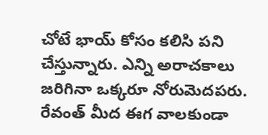చోటే భాయ్‌ ‌కోసం కలిసి పని చేస్తున్నారు. ఎన్ని అరాచకాలు జరిగినా ఒక్కరూ నోరుమెదపరు. రేవంత్‌ ‌మీద ఈగ వాలకుండా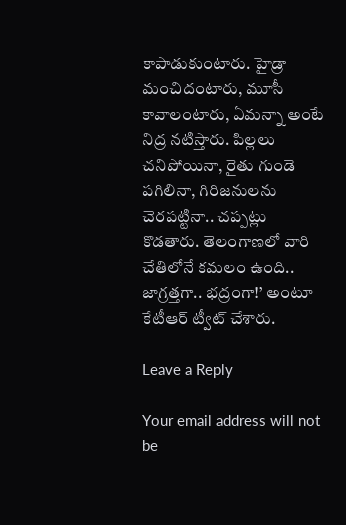కాపాడుకుంటారు. హైడ్రా మంచిదంటారు, మూసీ కావాలంటారు, ఏమన్నా అంటే నిద్ర నటిస్తారు. పిల్లలు చనిపోయినా, రైతు గుండె పగిలినా, గిరిజనులను చెరపట్టినా.. చప్పట్లు కొడతారు. తెలంగాణలో వారి చేతిలోనే కమలం ఉంది.. జాగ్రత్తగా.. భద్రంగా!’ అంటూ కేటీఆర్‌ ‌ట్వీట్‌ ‌చేశారు.

Leave a Reply

Your email address will not be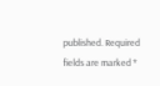published. Required fields are marked *